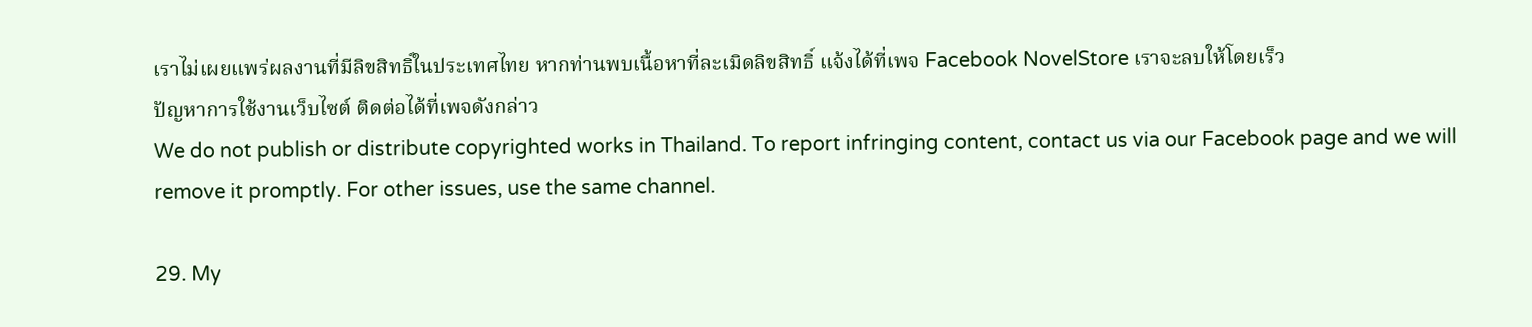เราไม่เผยแพร่ผลงานที่มีลิขสิทธิ์ในประเทศไทย หากท่านพบเนื้อหาที่ละเมิดลิขสิทธิ์ แจ้งได้ที่เพจ Facebook NovelStore เราจะลบให้โดยเร็ว
ปัญหาการใช้งานเว็บไซต์ ติดต่อได้ที่เพจดังกล่าว
We do not publish or distribute copyrighted works in Thailand. To report infringing content, contact us via our Facebook page and we will remove it promptly. For other issues, use the same channel.

29. My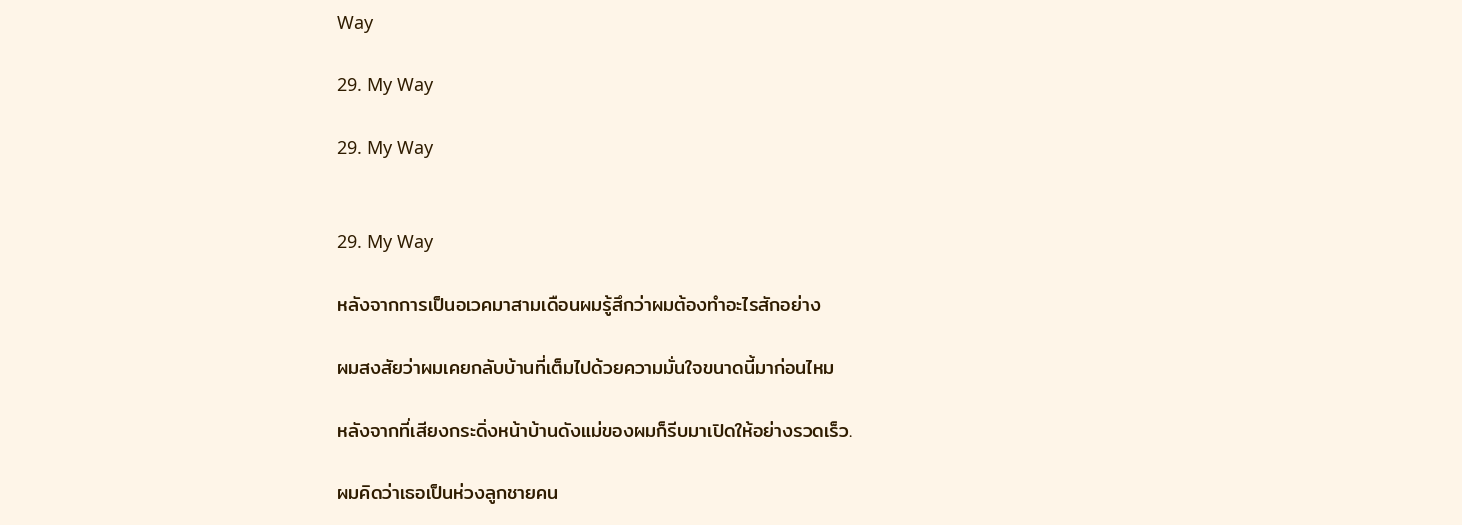Way

29. My Way

29. My Way


29. My Way

หลังจากการเป็นอเวคมาสามเดือนผมรู้สึกว่าผมต้องทำอะไรสักอย่าง

ผมสงสัยว่าผมเคยกลับบ้านที่เต็มไปด้วยความมั่นใจขนาดนี้มาก่อนไหม

หลังจากที่เสียงกระดิ่งหน้าบ้านดังแม่ของผมก็รีบมาเปิดให้อย่างรวดเร็ว.

ผมคิดว่าเธอเป็นห่วงลูกชายคน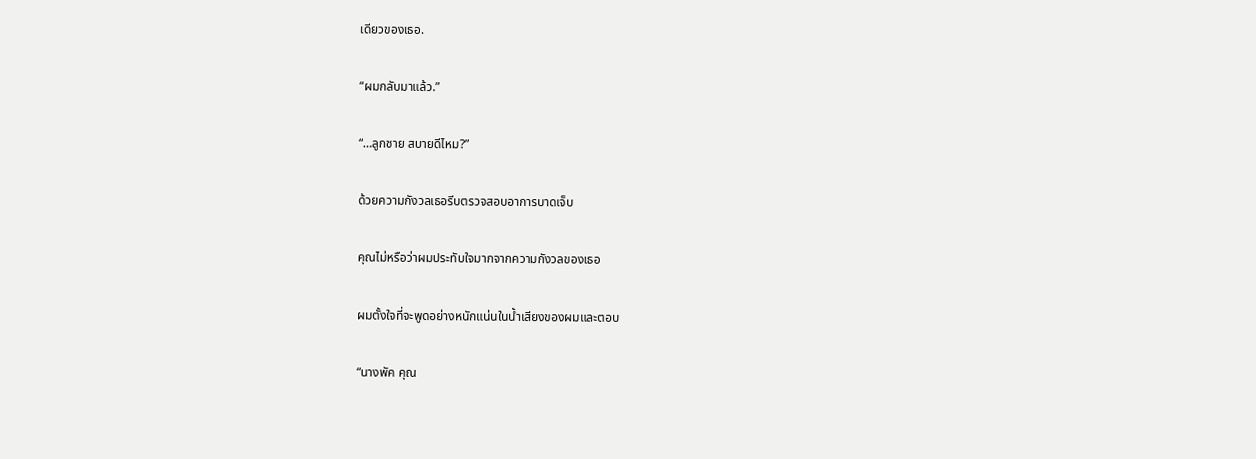เดียวของเธอ.

“ผมกลับมาแล้ว.”

“…ลูกชาย สบายดีไหม?”

ด้วยความกังวลเธอรีบตรวจสอบอาการบาดเจ็บ

คุณไม่หรือว่าผมประทับใจมากจากความกังวลของเธอ

ผมตั้งใจที่จะพูดอย่างหนักแน่นในน้ำเสียงของผมและตอบ

“นางพัค คุณ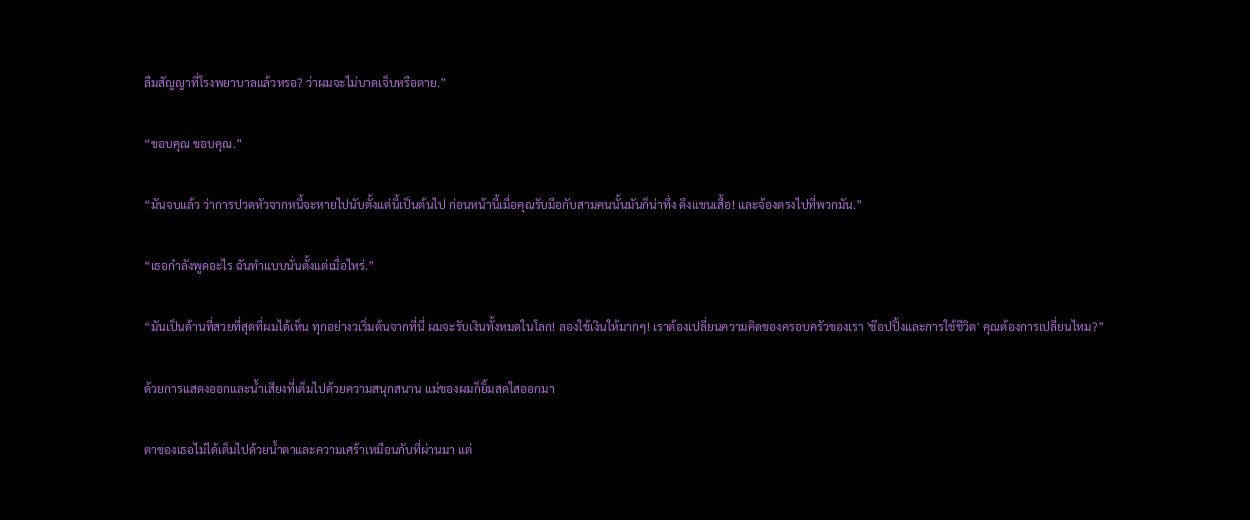ลืมสัญญาที่โรงพยาบาลแล้วหรอ? ว่าผมจะไม่บาดเจ็บหรือตาย.”

“ขอบคุณ ขอบคุณ.”

“มันจบแล้ว ว่าการปวดหัวจากหนี้จะหายไปนับตั้งแต่นี้เป็นต้นไป ก่อนหน้านี้เมื่อคุณรับมือกับสามคนนั้นมันก็น่าทึ่ง ดึงแขนเสื้อ! และจ้องตรงไปที่พวกมัน.”

“เธอกำลังพูดอะไร ฉันทำแบบนั่นตั้งแต่เมื่อไหร่.”

“มันเป็นด้านที่สวยที่สุดที่ผมได้เห็น ทุกอย่างวเริ่มต้นจากที่นี่ ผมจะรับเงินทั้งหมดในโลก! ลองใช้เงินให้มากๆ! เราต้องเปลี่ยนความคิดของครอบครัวของเรา 'ช๊อปปิ้งและการใช้ชีวิต' คุณต้องการเปลี่ยนไหม?”

ด้วยการแสดงออกและน้ำเสียงที่เต็มไปด้วยความสนุกสนาน แม่ของผมก็ยิ้มสดใสออกมา

ตาของเธอไม่ได้เต็มไปด้วยน้ำตาและความเศร้าเหมือนกับที่ผ่านมา แต่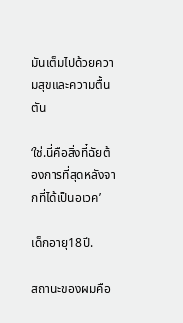มันเต็มไปด้วยความสุขและความตื้นตัน

‘ใช่.นี่คือสิ่งที๋ฉัยต้องการที่สุดหลังจากที่ได้เป็นอเวค’

เด็กอายุ18ปี.

สถานะของผมคือ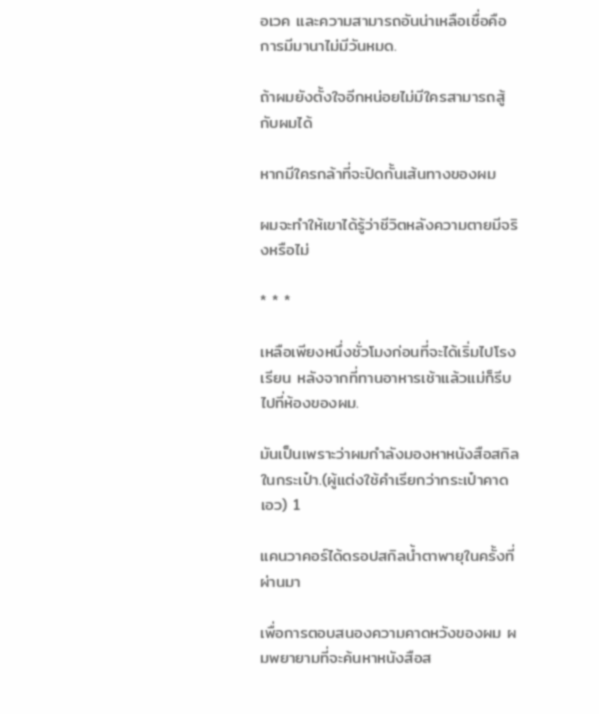อเวค และความสามารถอันน่าเหลือเชื่อคือการมีมานาไม่มีวันหมด.

ถ้าผมยังตั้งใจอีกหน่อยไม่มีใครสามารถสู้กับผมได้

หากมีใครกล้าที่จะปิดกั้นเส้นทางของผม

ผมจะทำให้เขาได้รู้ว่าชีวิตหลังความตายมีจริงหรือไม่

* * *

เหลือเพียงหนึ่งชั่วโมงก่อนที่จะได้เริ่มไปโรงเรียน หลังจากที่ทานอาหารเช้าแล้วแม่ก็รีบไปที่ห้องของผม.

มันเป็นเพราะว่าผมกำลังมองหาหนังสือสกิลในกระเป๋า.(ผู้แต่งใช้คำเรียกว่ากระเป๋าคาดเอว) 1

แคนวาคอร์ได้ดรอปสกิลน้ำตาพายุในครั้งที่ผ่านมา

เพื่อการตอบสนองความคาดหวังของผม ผมพยายามที่จะค้นหาหนังสือส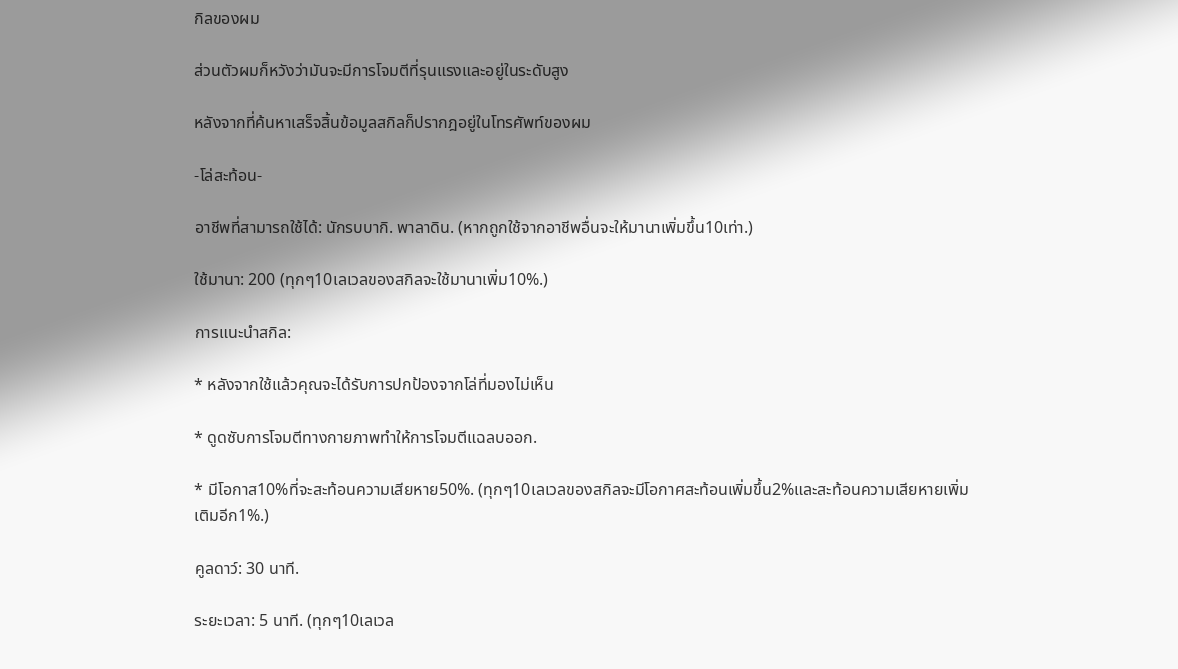กิลของผม

ส่วนตัวผมก็หวังว่ามันจะมีการโจมตีที่รุนแรงและอยู่ในระดับสูง

หลังจากที่ค้นหาเสร็จสิ้นข้อมูลสกิลก็ปรากฎอยู่ในโทรศัพท์ของผม

-โล่สะท้อน-

อาชีพที่สามารถใช้ได้: นักรบบากิ. พาลาดิน. (หากถูกใช้จากอาชีพอื่นจะให้มานาเพิ่มขึ้น10เท่า.)

ใช้มานา: 200 (ทุกๆ10เลเวลของสกิลจะใช้มานาเพิ่ม10%.)

การแนะนำสกิล:

* หลังจากใช้แล้วคุณจะได้รับการปกป้องจากโล่ที่มองไม่เห็น

* ดูดซับการโจมตีทางกายภาพทำให้การโจมตีแฉลบออก.

* มีโอกาส10%ที่จะสะท้อนความเสียหาย50%. (ทุกๆ10เลเวลของสกิลจะมีโอกาศสะท้อนเพิ่มขึ้น2%และสะท้อนความเสียหายเพิ่มเติมอีก1%.)

คูลดาว์: 30 นาที.

ระยะเวลา: 5 นาที. (ทุกๆ10เลเวล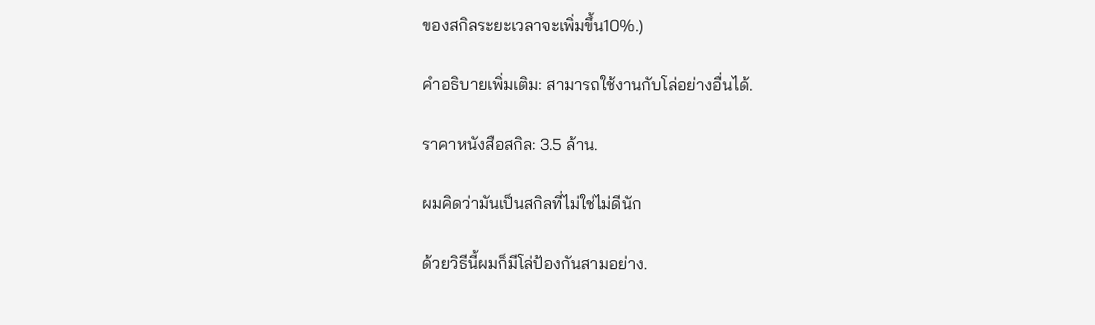ของสกิลระยะเวลาจะเพิ่มขึ้น10%.)

คำอธิบายเพิ่มเติม: สามารถใช้งานกับโล่อย่างอื่นได้.

ราคาหนังสือสกิล: 3.5 ล้าน.

ผมคิดว่ามันเป็นสกิลที่ไม่ใช่ไม่ดีนัก

ด้วยวิธีนี้ผมก็มีโล่ป้องกันสามอย่าง.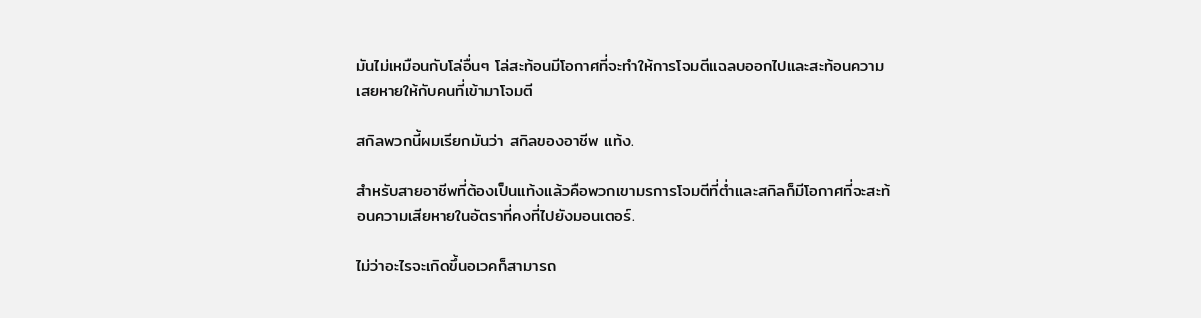มันไม่เหมือนกับโล่อื่นๆ โล่สะท้อนมีโอกาศที่จะทำให้การโจมตีแฉลบออกไปและสะท้อนความเสยหายให้กับคนที่เข้ามาโจมตี

สกิลพวกนี้ผมเรียกมันว่า สกิลของอาชีพ แท้ง.

สำหรับสายอาชีพที่ต้องเป็นแท้งแล้วคือพวกเขามรการโจมตีที่ต่ำและสกิลก็มีโอกาศที่จะสะท้อนความเสียหายในอัตราที่คงที่ไปยังมอนเตอร์.

ไม่ว่าอะไรจะเกิดขึ้นอเวคก็สามารถ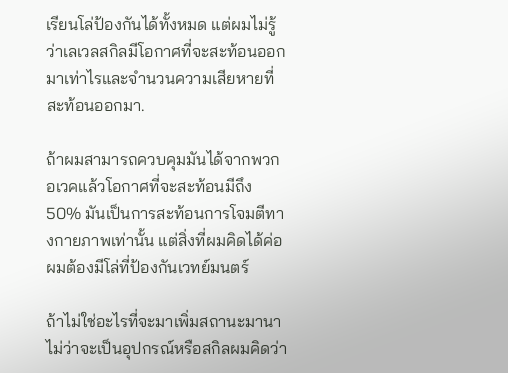เรียนโล่ป้องกันได้ทั้งหมด แต่ผมไม่รู้ว่าเลเวลสกิลมีโอกาศที่จะสะท้อนออกมาเท่าไรและจำนวนความเสียหายที่สะท้อนออกมา.

ถ้าผมสามารถควบคุมมันได้จากพวกอเวคแล้วโอกาศที่จะสะท้อนมีถึง50% มันเป็นการสะท้อนการโจมตีทางกายภาพเท่านั้น แต่สิ่งที่ผมคิดได้ค่อผมต้องมีโล่ที่ป้องกันเวทย์มนตร์

ถ้าไม่ใช่อะไรที่จะมาเพิ่มสถานะมานาไม่ว่าจะเป็นอุปกรณ์หรือสกิลผมคิดว่า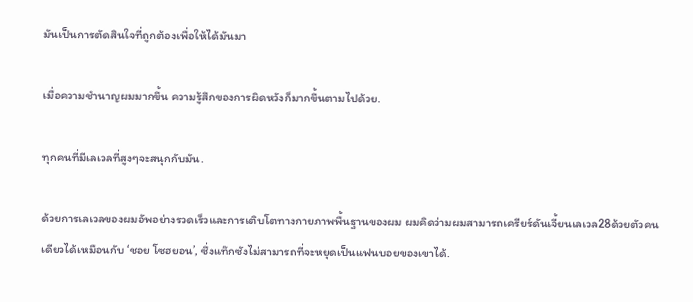มันเป็นการตัดสินใจที่ถูกต้องเพื่อให้ได้มันมา

เมื่อความชำนาญผมมากขึ้น ความรู้สึกของการผิดหวังก็มากขึ้นตามไปด้วย.

ทุกคนที่มีเลเวลที่สูงๆจะสนุกกับมัน.

ด้วยการเลเวลของผมอัพอย่างรวดเร็วและการเติบโตทางกายภาพพื้นฐานของผม ผมคิดว่ามผมสามารถเครียร์ดันเจี้ยนเลเวล28ด้วยตัวคนเดียวได้เหมือนกับ ‘ชอย โซฮยอน’, ซึ่งแท๊กซังไม่สามารถที่จะหยุดเป็นแฟนบอยของเขาได้.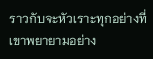ราวกับจะหัวเราะทุกอย่างที่เขาพยายามอย่าง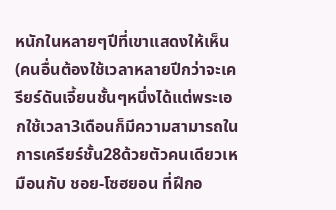หนักในหลายๆปีที่เขาแสดงให้เห็น(คนอื่นต้องใช้เวลาหลายปีกว่าจะเครียร์ดันเจี้ยนชั้นๆหนึ่งได้แต่พระเอกใช้เวลา3เดือนก็มีความสามารถในการเครียร์ชั้น28ด้วยตัวคนเดียวเหมือนกับ ชอย-โซฮยอน ที่ฝึกอ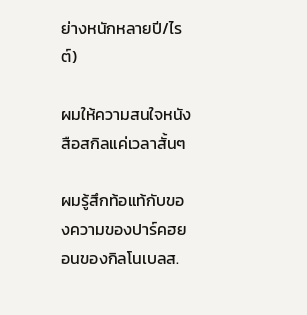ย่างหนักหลายปี/ไรต์)

ผมให้ความสนใจหนังสือสกิลแค่เวลาสั้นๆ

ผมรู้สึกท้อแท้กับของความของปาร์คฮยอนของกิลโนเบลส.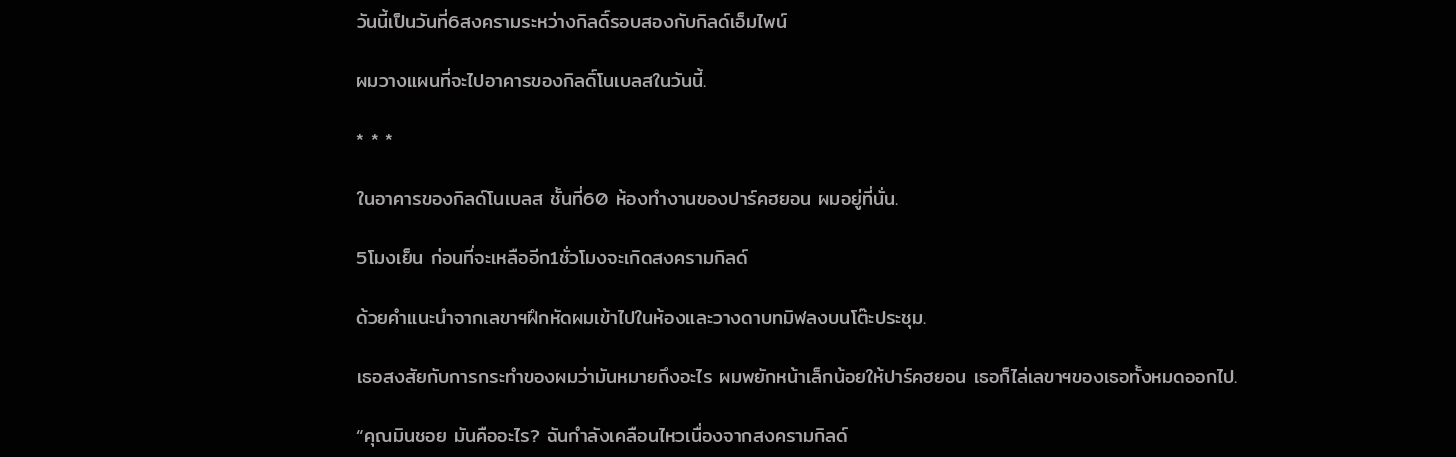วันนี้เป็นวันที่6สงครามระหว่างกิลดิ์รอบสองกับกิลด์เอ็มไพน์

ผมวางแผนที่จะไปอาคารของกิลดิ์โนเบลสในวันนี้.

* * *

ในอาคารของกิลด์โนเบลส ชั้นที่60 ห้องทำงานของปาร์คฮยอน ผมอยู่ที่นั่น.

5โมงเย็น ก่อนที่จะเหลืออีก1ชั่วโมงจะเกิดสงครามกิลด์

ด้วยคำแนะนำจากเลขาฯฝึกหัดผมเข้าไปในห้องและวางดาบทมิฬลงบนโต๊ะประชุม.

เธอสงสัยกับการกระทำของผมว่ามันหมายถึงอะไร ผมพยักหน้าเล็กน้อยให้ปาร์คฮยอน เธอก็ไล่เลขาฯของเธอทั้งหมดออกไป.

“คุณมินชอย มันคืออะไร? ฉันกำลังเคลือนไหวเนื่องจากสงครามกิลด์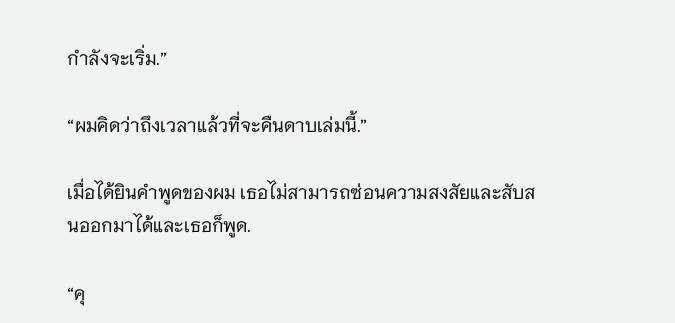กำลังจะเริ่ม.”

“ผมคิดว่าถึงเวลาแล้วที่จะคืนดาบเล่มนี้.”

เมื่อได้ยินคำพูดของผม เธอไม่สามารถซ่อนความสงสัยและสับสนออกมาได้และเธอก็พูด.

“คุ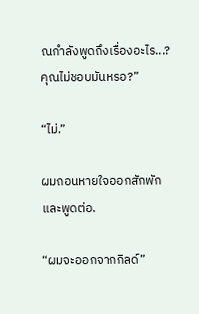ณกำลังพูดถึงเรื่องอะไร...?คุณไม่ชอบมันหรอ?”

“ไม่.”

ผมถอนหายใจออกสักพักและพูดต่อ.

“ผมจะออกจากกิลด์”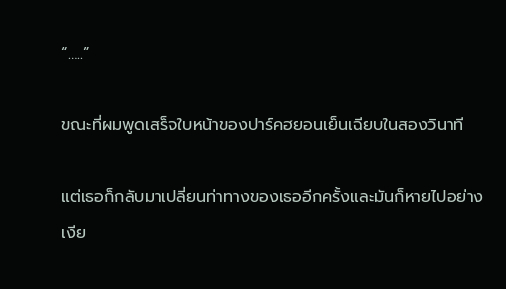“…..”

ขณะที่ผมพูดเสร็จใบหน้าของปาร์คฮยอนเย็นเฉียบในสองวินาที

แต่เธอก็กลับมาเปลี่ยนท่าทางของเธออีกครั้งและมันก็หายไปอย่างเงีย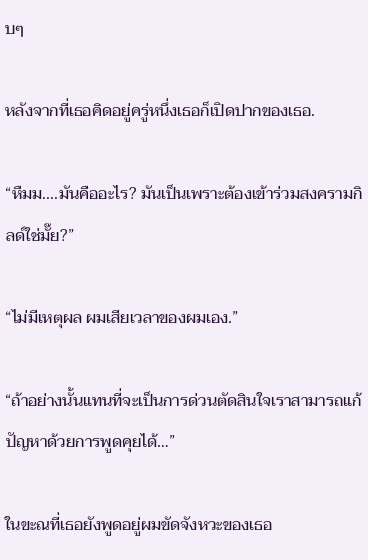บๆ

หลังจากที่เธอคิดอยู่ครู่หนึ่งเธอก็เปิดปากของเธอ.

“หืมม....มันคืออะไร? มันเป็นเพราะต้องเข้าร่วมสงครามกิลด์ใช่มั๊ย?”

“ไม่มีเหตุผล ผมเสียเวลาของผมเอง.”

“ถ้าอย่างนั้นแทนที่จะเป็นการด่วนตัดสินใจเราสามารถแก้ปัญหาด้วยการพูดคุยได้…”

ในขะณที่เธอยังพูดอยู่ผมขัดจังหวะของเธอ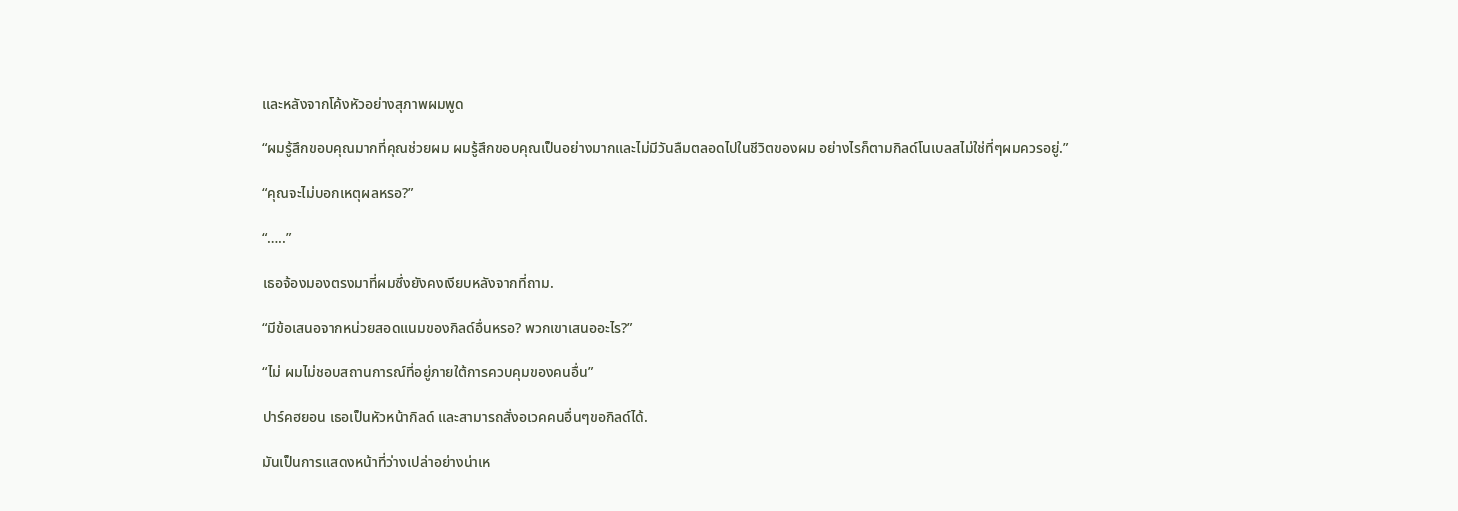และหลังจากโค้งหัวอย่างสุภาพผมพูด

“ผมรู้สึกขอบคุณมากที่คุณช่วยผม ผมรู้สึกขอบคุณเป็นอย่างมากและไม่มีวันลืมตลอดไปในชีวิตของผม อย่างไรก็ตามกิลด์โนเบลสไม่ใช่ที่ๆผมควรอยู่.”

“คุณจะไม่บอกเหตุผลหรอ?”

“…..”

เธอจ้องมองตรงมาที่ผมซึ่งยังคงเงียบหลังจากที่ถาม.

“มีข้อเสนอจากหน่วยสอดแนมของกิลด์อื่นหรอ? พวกเขาเสนออะไร?”

“ไม่ ผมไม่ชอบสถานการณ์ที่อยู่ภายใต้การควบคุมของคนอื่น”

ปาร์คฮยอน เธอเป็นหัวหน้ากิลด์ และสามารถสั่งอเวคคนอื่นๆขอกิลด์ได้.

มันเป็นการแสดงหน้าที่ว่างเปล่าอย่างน่าเห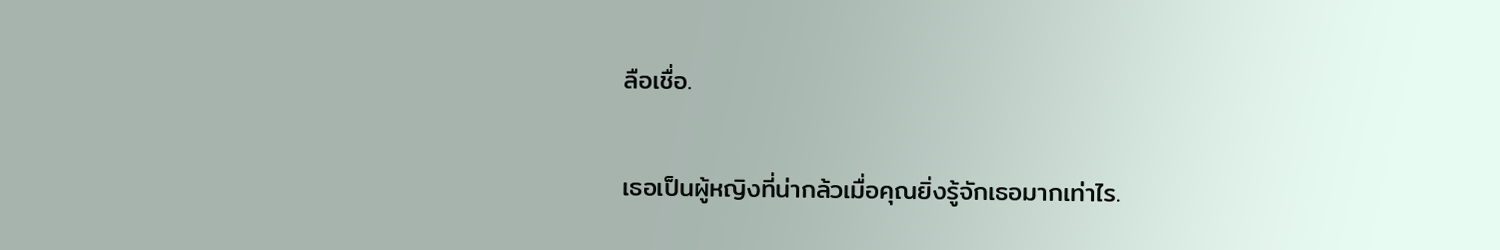ลือเชื่อ.

เธอเป็นผู้หญิงที่น่ากล้วเมื่อคุณยิ่งรู้จักเธอมากเท่าไร.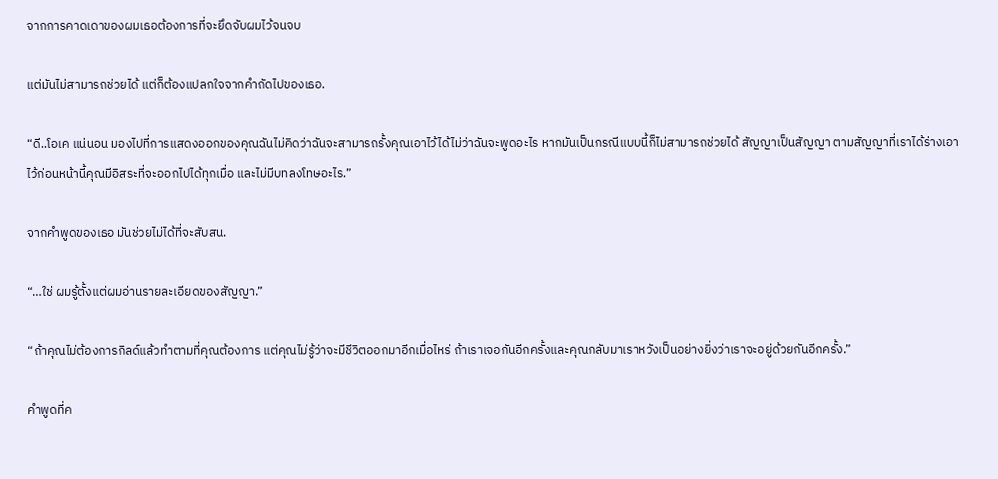จากการคาดเดาของผมเธอต้องการที่จะยึดจับผมไว้จนจบ

แต่มันไม่สามารถช่วยได้ แต่ก็ต้องแปลกใจจากคำถัดไปของเธอ.

“ดี..โอเค แน่นอน มองไปที่การแสดงออกของคุณฉันไม่คิดว่าฉันจะสามารถรั้งคุณเอาไว้ได้ไม่ว่าฉันจะพูดอะไร หากมันเป็นกรณีแบบนี้ก็ไม่สามารถช่วยได้ สัญญาเป็นสัญญา ตามสัญญาที่เราได้ร่างเอาไว้ก่อนหน้านี้คุณมีอิสระที่จะออกไปได้ทุกเมื่อ และไม่มีบทลงโทษอะไร.”

จากคำพูดของเธอ มันช่วยไม่ได้ที่จะสับสน.

“…ใช่ ผมรู้ตั้งแต่ผมอ่านรายละเอียดของสัญญา.”

“ถ้าคุณไม่ต้องการกิลด์แล้วทำตามที่คุณต้องการ แต่คุณไม่รู้ว่าจะมีชีวิตออกมาอีกเมื่อไหร่ ถ้าเราเจอกันอีกครั้งและคุณกลับมาเราหวังเป็นอย่างยิ่งว่าเราจะอยู่ด้วยกันอีกครั้ง.”

คำพูดที่ค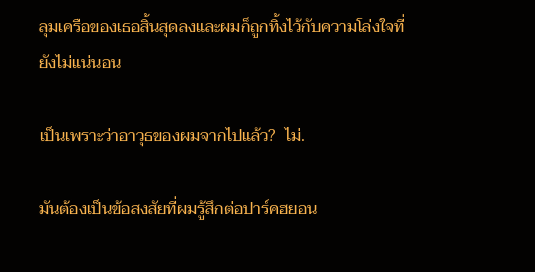ลุมเครือของเธอสิ้นสุดลงและผมก็ถูกทิ้งไว้กับความโล่งใจที่ยังไม่แน่นอน

เป็นเพราะว่าอาวุธของผมจากไปแล้ว?  ไม่.

มันต้องเป็นข้อสงสัยที่ผมรู้สึกต่อปาร์คฮยอน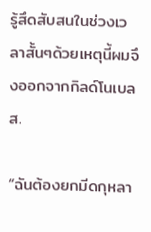รู้สึดสับสนในช่วงเวลาสั้นๆด้วยเหตุนี้ผมจึงออกจากกิลด์โนเบลส.

“ฉันต้องยกมีดกุหลา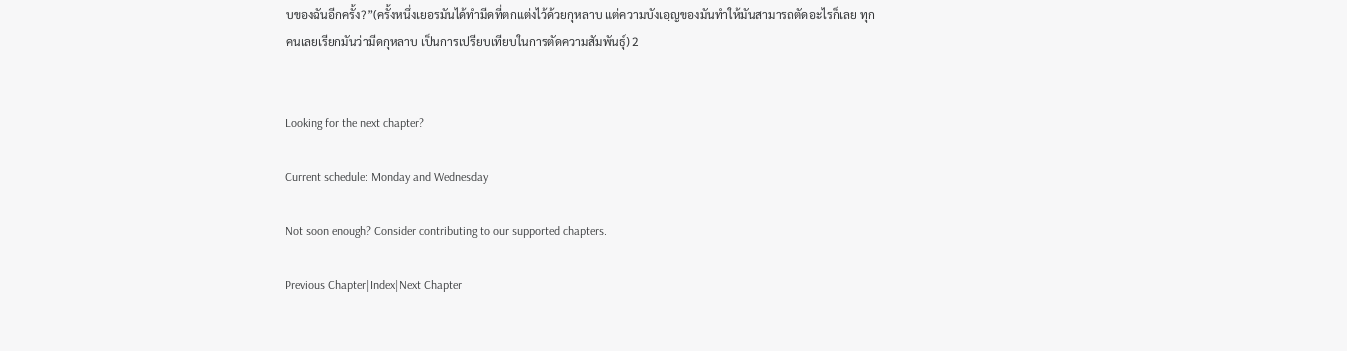บของฉันอีกครั้ง?”(ครั้งหนึ่งเยอรมันได้ทำมีดที่ตกแต่งไว้ด้วยกุหลาบ แต่ความบังเอฺญของมันทำให้มันสามารถตัดอะไรก็เลย ทุกคนเลยเรียกมันว่ามีดกุหลาบ เป็นการเปรียบเทียบในการตัดความสัมพันธุ์) 2


Looking for the next chapter?

Current schedule: Monday and Wednesday

Not soon enough? Consider contributing to our supported chapters.

Previous Chapter|Index|Next Chapter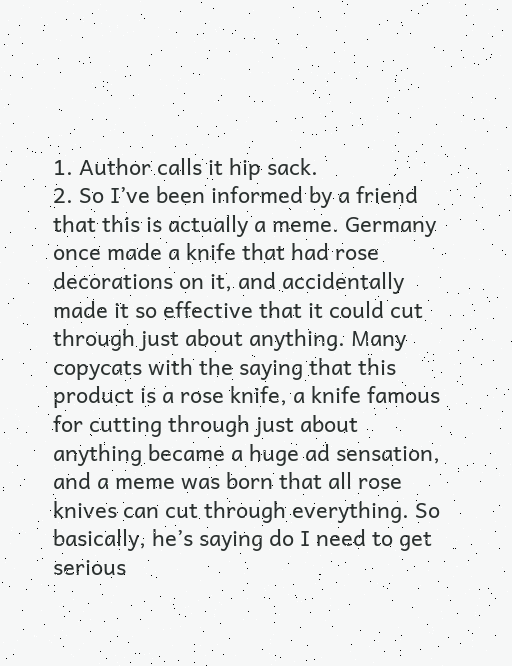1. Author calls it hip sack.
2. So I’ve been informed by a friend that this is actually a meme. Germany once made a knife that had rose decorations on it, and accidentally made it so effective that it could cut through just about anything. Many copycats with the saying that this product is a rose knife, a knife famous for cutting through just about anything became a huge ad sensation, and a meme was born that all rose knives can cut through everything. So basically, he’s saying do I need to get serious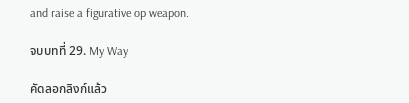and raise a figurative op weapon.

จบบทที่ 29. My Way

คัดลอกลิงก์แล้ว